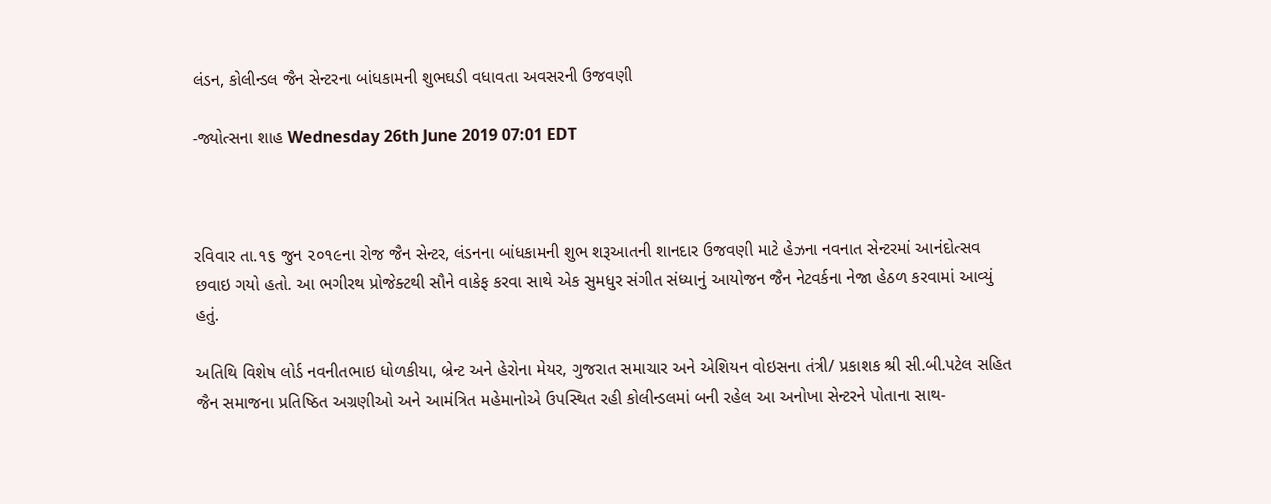લંડન, કોલીન્ડલ જૈન સેન્ટરના બાંધકામની શુભઘડી વધાવતા અવસરની ઉજવણી

-જ્યોત્સના શાહ Wednesday 26th June 2019 07:01 EDT



રવિવાર તા.૧૬ જુન ૨૦૧૯ના રોજ જૈન સેન્ટર, લંડનના બાંધકામની શુભ શરૂઆતની શાનદાર ઉજવણી માટે હેઝના નવનાત સેન્ટરમાં આનંદોત્સવ છવાઇ ગયો હતો. આ ભગીરથ પ્રોજેક્ટથી સૌને વાકેફ કરવા સાથે એક સુમધુર સંગીત સંધ્યાનું આયોજન જૈન નેટવર્કના નેજા હેઠળ કરવામાં આવ્યું હતું.

અતિથિ વિશેષ લોર્ડ નવનીતભાઇ ધોળકીયા, બ્રેન્ટ અને હેરોના મેયર, ગુજરાત સમાચાર અને એશિયન વોઇસના તંત્રી/ પ્રકાશક શ્રી સી.બી.પટેલ સહિત જૈન સમાજના પ્રતિષ્ઠિત અગ્રણીઓ અને આમંત્રિત મહેમાનોએ ઉપસ્થિત રહી કોલીન્ડલમાં બની રહેલ આ અનોખા સેન્ટરને પોતાના સાથ-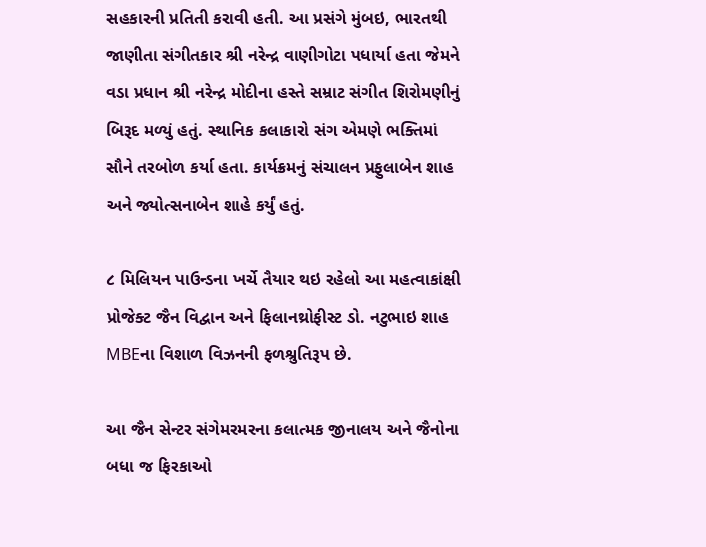સહકારની પ્રતિતી કરાવી હતી. આ પ્રસંગે મુંબઇ, ભારતથી જાણીતા સંગીતકાર શ્રી નરેન્દ્ર વાણીગોટા પધાર્યા હતા જેમને વડા પ્રધાન શ્રી નરેન્દ્ર મોદીના હસ્તે સમ્રાટ સંગીત શિરોમણીનું બિરૂદ મળ્યું હતું. સ્થાનિક કલાકારો સંગ એમણે ભક્તિમાં સૌને તરબોળ કર્યા હતા. કાર્યક્રમનું સંચાલન પ્રફુલાબેન શાહ અને જ્યોત્સનાબેન શાહે કર્યું હતું.

૮ મિલિયન પાઉન્ડના ખર્ચે તૈયાર થઇ રહેલો આ મહત્વાકાંક્ષી પ્રોજેક્ટ જૈન વિદ્વાન અને ફિલાનથ્રોફીસ્ટ ડો. નટુભાઇ શાહ MBEના વિશાળ વિઝનની ફળશ્રુતિરૂપ છે.

આ જૈન સેન્ટર સંગેમરમરના કલાત્મક જીનાલય અને જૈનોના બધા જ ફિરકાઓ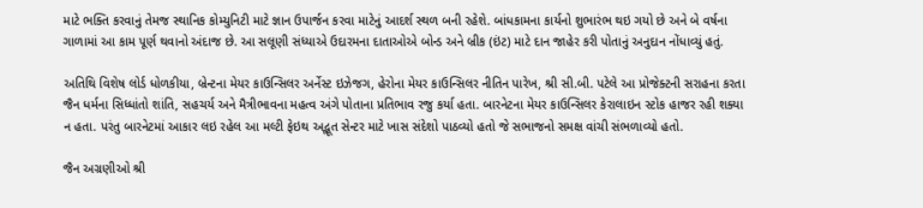માટે ભક્તિ કરવાનું તેમજ સ્થાનિક કોમ્યુનિટી માટે જ્ઞાન ઉપાર્જન કરવા માટેનું આદર્શ સ્થળ બની રહેશે. બાંધકામના કાર્યનો શુભારંભ થઇ ગયો છે અને બે વર્ષના ગાળામાં આ કામ પૂર્ણ થવાનો અંદાજ છે. આ સલૂણી સંધ્યાએ ઉદારમના દાતાઓએ બોન્ડ અને બ્રીક (ઇંટ) માટે દાન જાહેર કરી પોતાનું અનુદાન નોંધાવ્યું હતું.

અતિથિ વિશેષ લોર્ડ ધોળકીયા, બ્રેન્ટના મેયર કાઉન્સિલર અર્નેસ્ટ ઇઝેજગ, હેરોના મેયર કાઉન્સિલર નીતિન પારેખ, શ્રી સી.બી. પટેલે આ પ્રોજેક્ટની સરાહના કરતા જૈન ધર્મના સિધ્ધાંતો શાંતિ, સહચર્ય અને મૈત્રીભાવના મહત્વ અંગે પોતાના પ્રતિભાવ રજુ કર્યા હતા. બારનેટના મેયર કાઉન્સિલર કેરાલાઇન સ્ટોક હાજર રહી શક્યા ન હતા. પરંતુ બારનેટમાં આકાર લઇ રહેલ આ મલ્ટી ફેઇથ અદ્ભૂત સેન્ટર માટે ખાસ સંદેશો પાઠવ્યો હતો જે સભાજનો સમક્ષ વાંચી સંભળાવ્યો હતો.

જૈન અગ્રણીઓ શ્રી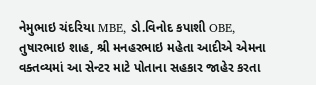નેમુભાઇ ચંદરિયા MBE, ડો.વિનોદ કપાશી OBE, તુષારભાઇ શાહ, શ્રી મનહરભાઇ મહેતા આદીએ એમના વક્તવ્યમાં આ સેન્ટર માટે પોતાના સહકાર જાહેર કરતા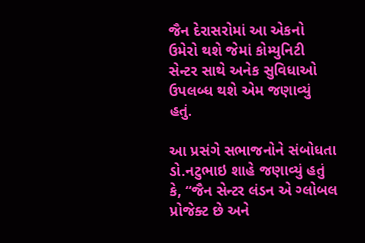જૈન દેરાસરોમાં આ એકનો ઉમેરો થશે જેમાં કોમ્યુનિટી સેન્ટર સાથે અનેક સુવિધાઓ ઉપલબ્ધ થશે એમ જણાવ્યું હતું.

આ પ્રસંગે સભાજનોને સંબોધતા ડો.નટુભાઇ શાહે જણાવ્યું હતું કે, “જૈન સેન્ટર લંડન એ ગ્લોબલ પ્રોજેક્ટ છે અને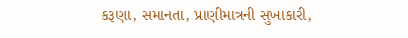કરૂણા, સમાનતા, પ્રાણીમાત્રની સુખાકારી,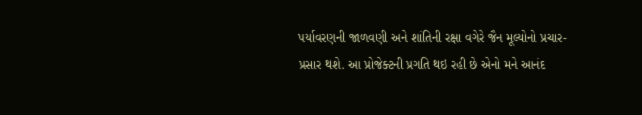પર્યાવરણની જાળવણી અને શાંતિની રક્ષા વગેરે જૈન મૂલ્યોનો પ્રચાર-પ્રસાર થશે. આ પ્રોજેક્ટની પ્રગતિ થઇ રહી છે એનો મને આનંદ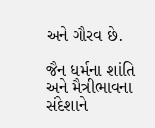અને ગૌરવ છે.

જૈન ધર્મના શાંતિ અને મૈત્રીભાવના સંદેશાને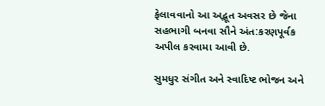ફેલાવવાનો આ અદ્ભૂત અવસર છે જેના સહભાગી બનવા સૌને અંત:કરણપૂર્વક અપીલ કરવામા આવી છે.

સુમધુર સંગીત અને સ્વાદિષ્ટ ભોજન અને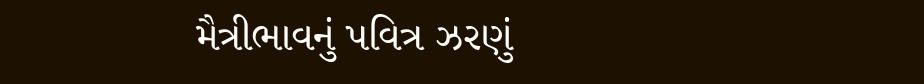મૈત્રીભાવનું પવિત્ર ઝરણું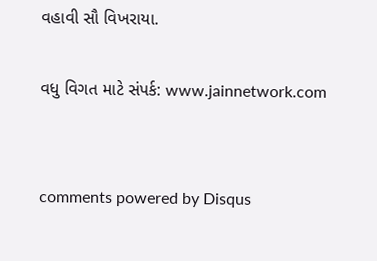વહાવી સૌ વિખરાયા.

વધુ વિગત માટે સંપર્ક: www.jainnetwork.com


comments powered by Disqus